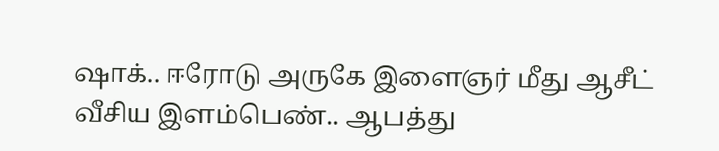ஷாக்.. ஈரோடு அருகே இளைஞர் மீது ஆசீட் வீசிய இளம்பெண்.. ஆபத்து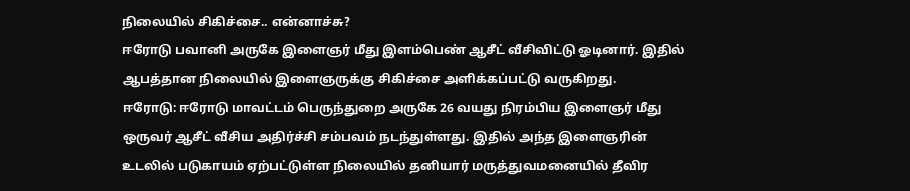நிலையில் சிகிச்சை.. என்னாச்சு?
ஈரோடு பவானி அருகே இளைஞர் மீது இளம்பெண் ஆசீட் வீசிவிட்டு ஓடினார். இதில் ஆபத்தான நிலையில் இளைஞருக்கு சிகிச்சை அளிக்கப்பட்டு வருகிறது.
ஈரோடு: ஈரோடு மாவட்டம் பெருந்துறை அருகே 26 வயது நிரம்பிய இளைஞர் மீது ஒருவர் ஆசீட் வீசிய அதிர்ச்சி சம்பவம் நடந்துள்ளது. இதில் அந்த இளைஞரின் உடலில் படுகாயம் ஏற்பட்டுள்ள நிலையில் தனியார் மருத்துவமனையில் தீவிர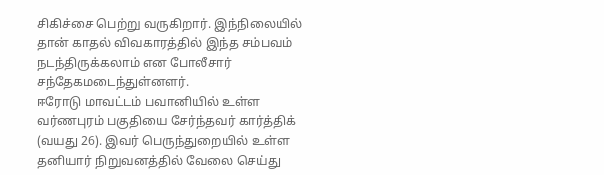சிகிச்சை பெற்று வருகிறார். இந்நிலையில் தான் காதல் விவகாரத்தில் இந்த சம்பவம் நடந்திருக்கலாம் என போலீசார் சந்தேகமடைந்துள்னளர்.
ஈரோடு மாவட்டம் பவானியில் உள்ள வர்ணபுரம் பகுதியை சேர்ந்தவர் கார்த்திக் (வயது 26). இவர் பெருந்துறையில் உள்ள தனியார் நிறுவனத்தில் வேலை செய்து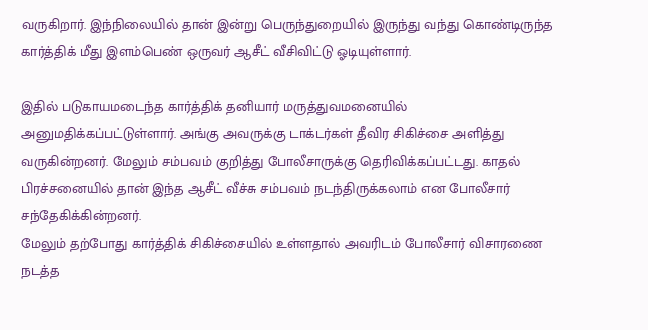வருகிறார். இந்நிலையில் தான் இன்று பெருந்துறையில் இருந்து வந்து கொண்டிருந்த கார்த்திக் மீது இளம்பெண் ஒருவர் ஆசீட் வீசிவிட்டு ஓடியுள்ளார்.

இதில் படுகாயமடைந்த கார்த்திக் தனியார் மருத்துவமனையில் அனுமதிக்கப்பட்டுள்ளார். அங்கு அவருக்கு டாக்டர்கள் தீவிர சிகிச்சை அளித்து வருகின்றனர். மேலும் சம்பவம் குறித்து போலீசாருக்கு தெரிவிக்கப்பட்டது. காதல் பிரச்சனையில் தான் இந்த ஆசீட் வீச்சு சம்பவம் நடந்திருக்கலாம் என போலீசார் சந்தேகிக்கின்றனர்.
மேலும் தற்போது கார்த்திக் சிகிச்சையில் உள்ளதால் அவரிடம் போலீசார் விசாரணை நடத்த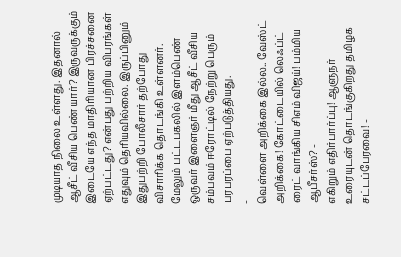முடியாத நிலை உள்ளது. இதனால் ஆசீட் வீசிய பெண் யார்? இருவருக்கும் இடையே எந்த மாதிரியான பிரச்சனை ஏற்பட்டது? என்பது பற்றிய விபரங்கள் எதுவும் தெரியவில்லை. இருப்பினும் இதுபற்றி போலீசார் தற்போது விசாரிக்க தொடங்கி உள்ளனர். மேலும் பட்டபகலில் இளம்பெண் ஒருவர் இளைஞர் மீது ஆசீட் வீசிய சம்பவம் ஈரோட்டில் நேற்று பெரும் பரபரப்பை ஏற்படுத்தியது.
-
வெள்ளை அறிக்கை இல்ல.. வேஸ்ட் அறிக்கை! கோட்டையில் லெஃப்ட் ரைட் வாங்கிய சிஎம் விஜய்! பம்மிய ஆபீசர்ஸ்? -
எகிறும் எதிர்பார்ப்பு! ஆளுநர் உரையுடன் தொடங்குகிறது தமிழக சட்டப்பேரவை! -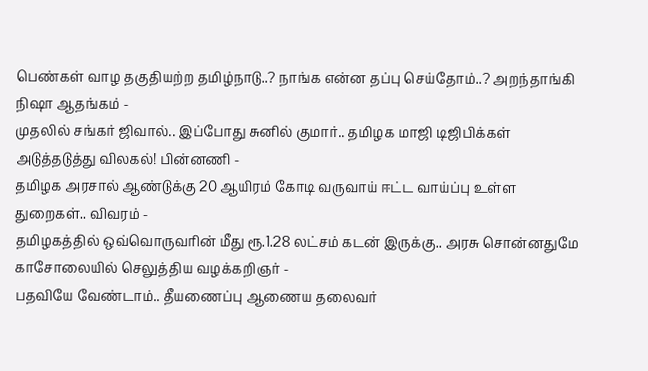பெண்கள் வாழ தகுதியற்ற தமிழ்நாடு..? நாங்க என்ன தப்பு செய்தோம்..? அறந்தாங்கி நிஷா ஆதங்கம் -
முதலில் சங்கர் ஜிவால்.. இப்போது சுனில் குமார்.. தமிழக மாஜி டிஜிபிக்கள் அடுத்தடுத்து விலகல்! பின்னணி -
தமிழக அரசால் ஆண்டுக்கு 20 ஆயிரம் கோடி வருவாய் ஈட்ட வாய்ப்பு உள்ள துறைகள்.. விவரம் -
தமிழகத்தில் ஒவ்வொருவரின் மீது ரூ.1.28 லட்சம் கடன் இருக்கு.. அரசு சொன்னதுமே காசோலையில் செலுத்திய வழக்கறிஞர் -
பதவியே வேண்டாம்.. தீயணைப்பு ஆணைய தலைவர்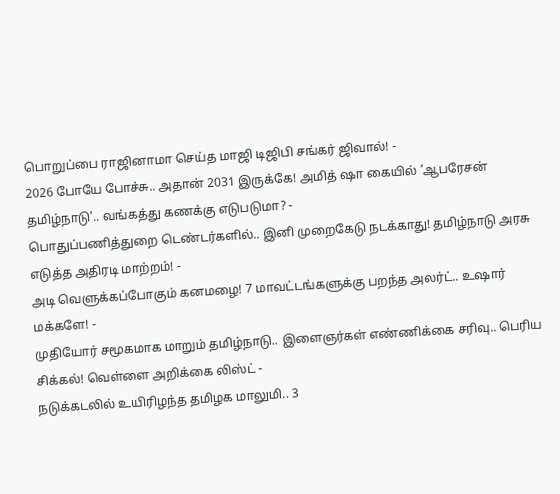பொறுப்பை ராஜினாமா செய்த மாஜி டிஜிபி சங்கர் ஜிவால்! -
2026 போயே போச்சு.. அதான் 2031 இருக்கே! அமித் ஷா கையில் ’ஆபரேசன் தமிழ்நாடு’.. வங்கத்து கணக்கு எடுபடுமா? -
பொதுப்பணித்துறை டெண்டர்களில்.. இனி முறைகேடு நடக்காது! தமிழ்நாடு அரசு எடுத்த அதிரடி மாற்றம்! -
அடி வெளுக்கப்போகும் கனமழை! 7 மாவட்டங்களுக்கு பறந்த அலர்ட்.. உஷார் மக்களே! -
முதியோர் சமூகமாக மாறும் தமிழ்நாடு.. இளைஞர்கள் எண்ணிக்கை சரிவு.. பெரிய சிக்கல்! வெள்ளை அறிக்கை லிஸ்ட் -
நடுக்கடலில் உயிரிழந்த தமிழக மாலுமி.. 3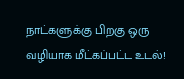நாட்களுக்கு பிறகு ஒரு வழியாக மீட்கப்பட்ட உடல்!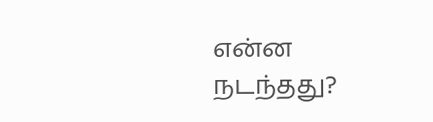என்ன நடந்தது?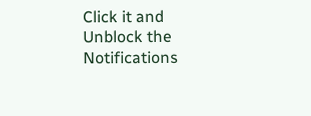Click it and Unblock the Notifications